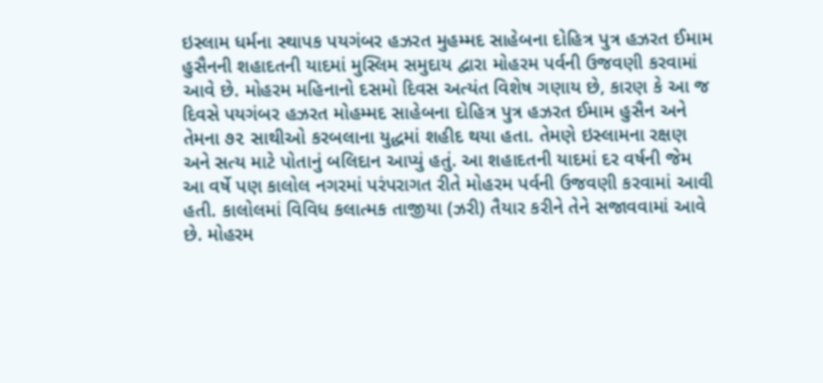ઇસ્લામ ધર્મના સ્થાપક પયગંબર હઝરત મુહમ્મદ સાહેબના દોહિત્ર પુત્ર હઝરત ઈમામ હુસૈનની શહાદતની યાદમાં મુસ્લિમ સમુદાય દ્વારા મોહરમ પર્વની ઉજવણી કરવામાં આવે છે. મોહરમ મહિનાનો દસમો દિવસ અત્યંત વિશેષ ગણાય છે, કારણ કે આ જ દિવસે પયગંબર હઝરત મોહમ્મદ સાહેબના દોહિત્ર પુત્ર હઝરત ઈમામ હુસૈન અને તેમના ૭૨ સાથીઓ કરબલાના યુદ્ધમાં શહીદ થયા હતા. તેમણે ઇસ્લામના રક્ષણ અને સત્ય માટે પોતાનું બલિદાન આપ્યું હતું. આ શહાદતની યાદમાં દર વર્ષની જેમ આ વર્ષે પણ કાલોલ નગરમાં પરંપરાગત રીતે મોહરમ પર્વની ઉજવણી કરવામાં આવી હતી. કાલોલમાં વિવિધ કલાત્મક તાજીયા (ઝરી) તૈયાર કરીને તેને સજાવવામાં આવે છે. મોહરમ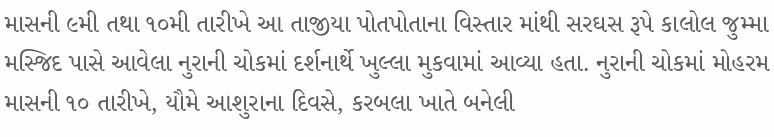માસની ૯મી તથા ૧૦મી તારીખે આ તાજીયા પોતપોતાના વિસ્તાર માંથી સરઘસ રૂપે કાલોલ જુમ્મા મસ્જિદ પાસે આવેલા નુરાની ચોકમાં દર્શનાર્થે ખુલ્લા મુકવામાં આવ્યા હતા. નુરાની ચોકમાં મોહરમ માસની ૧૦ તારીખે, યૌમે આશુરાના દિવસે, કરબલા ખાતે બનેલી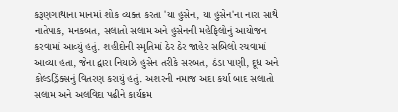કરૂણગાથાના માનમાં શોક વ્યક્ત કરતા 'યા હુસેન, યા હુસેન'ના નારા સાથે નાતેપાક, મનકબત, સલાતો સલામ અને હુસેનની મહેફિલોનું આયોજન કરવામાં આવ્યું હતું. શહીદોની સ્મૃતિમાં ઠેર ઠેર જાહેર સબિલો રચવામાં આવ્યા હતા, જેના દ્વારા નિયાઝે હુસેન તરીકે સરબત, ઠંડા પાણી, દૂધ અને કોલ્ડડ્રિંક્સનું વિતરણ કરાયું હતું. અશરની નમાજ અદા કર્યા બાદ સલાતો સલામ અને અલવિદા પઢીને કાર્યક્રમ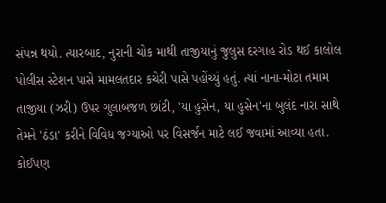સંપન્ન થયો. ત્યારબાદ, નુરાની ચોક માથી તાજીયાનું જુલુસ દરગાહ રોડ થઈ કાલોલ પોલીસ સ્ટેશન પાસે મામલતદાર કચેરી પાસે પહોંચ્યું હતું. ત્યાં નાના-મોટા તમામ તાજીયા (ઝરી) ઉપર ગુલાબજળ છાંટી, 'યા હુસેન, યા હુસેન'ના બુલંદ નારા સાથે તેમને 'ઠંડા' કરીને વિવિધ જગ્યાઓ પર વિસર્જન માટે લઈ જવામાં આવ્યા હતા. કોઈપણ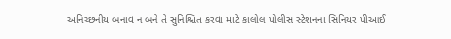અનિચ્છનીય બનાવ ન બને તે સુનિશ્ચિત કરવા માટે કાલોલ પોલીસ સ્ટેશનના સિનિયર પીઆઈ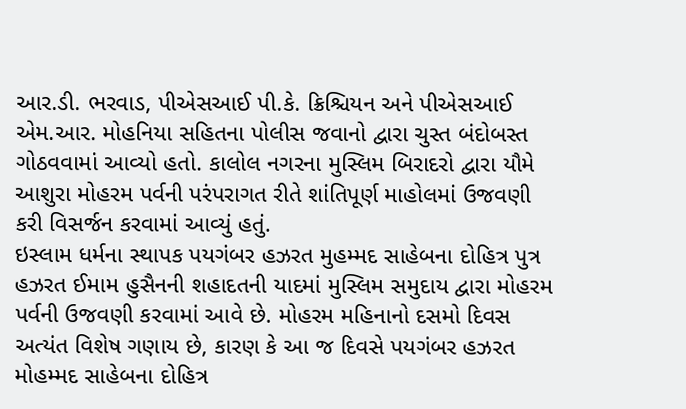આર.ડી. ભરવાડ, પીએસઆઈ પી.કે. ક્રિશ્ચિયન અને પીએસઆઈ એમ.આર. મોહનિયા સહિતના પોલીસ જવાનો દ્વારા ચુસ્ત બંદોબસ્ત ગોઠવવામાં આવ્યો હતો. કાલોલ નગરના મુસ્લિમ બિરાદરો દ્વારા યૌમે આશુરા મોહરમ પર્વની પરંપરાગત રીતે શાંતિપૂર્ણ માહોલમાં ઉજવણી કરી વિસર્જન કરવામાં આવ્યું હતું.
ઇસ્લામ ધર્મના સ્થાપક પયગંબર હઝરત મુહમ્મદ સાહેબના દોહિત્ર પુત્ર હઝરત ઈમામ હુસૈનની શહાદતની યાદમાં મુસ્લિમ સમુદાય દ્વારા મોહરમ પર્વની ઉજવણી કરવામાં આવે છે. મોહરમ મહિનાનો દસમો દિવસ અત્યંત વિશેષ ગણાય છે, કારણ કે આ જ દિવસે પયગંબર હઝરત મોહમ્મદ સાહેબના દોહિત્ર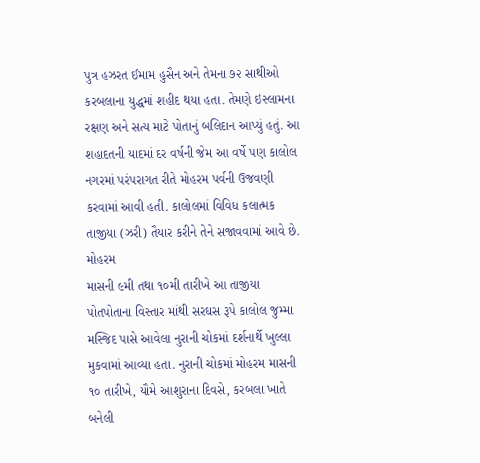પુત્ર હઝરત ઈમામ હુસૈન અને તેમના ૭૨ સાથીઓ કરબલાના યુદ્ધમાં શહીદ થયા હતા. તેમણે ઇસ્લામના રક્ષણ અને સત્ય માટે પોતાનું બલિદાન આપ્યું હતું. આ શહાદતની યાદમાં દર વર્ષની જેમ આ વર્ષે પણ કાલોલ નગરમાં પરંપરાગત રીતે મોહરમ પર્વની ઉજવણી કરવામાં આવી હતી. કાલોલમાં વિવિધ કલાત્મક તાજીયા (ઝરી) તૈયાર કરીને તેને સજાવવામાં આવે છે. મોહરમ
માસની ૯મી તથા ૧૦મી તારીખે આ તાજીયા પોતપોતાના વિસ્તાર માંથી સરઘસ રૂપે કાલોલ જુમ્મા મસ્જિદ પાસે આવેલા નુરાની ચોકમાં દર્શનાર્થે ખુલ્લા મુકવામાં આવ્યા હતા. નુરાની ચોકમાં મોહરમ માસની ૧૦ તારીખે, યૌમે આશુરાના દિવસે, કરબલા ખાતે બનેલી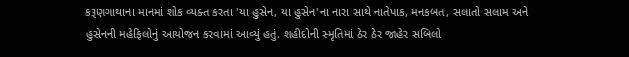કરૂણગાથાના માનમાં શોક વ્યક્ત કરતા 'યા હુસેન, યા હુસેન'ના નારા સાથે નાતેપાક, મનકબત, સલાતો સલામ અને હુસેનની મહેફિલોનું આયોજન કરવામાં આવ્યું હતું. શહીદોની સ્મૃતિમાં ઠેર ઠેર જાહેર સબિલો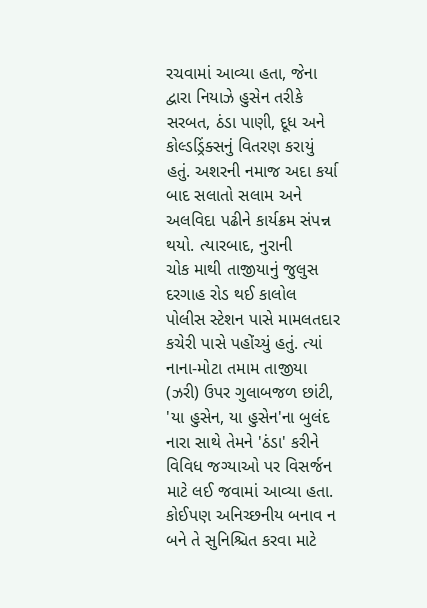રચવામાં આવ્યા હતા, જેના દ્વારા નિયાઝે હુસેન તરીકે સરબત, ઠંડા પાણી, દૂધ અને કોલ્ડડ્રિંક્સનું વિતરણ કરાયું હતું. અશરની નમાજ અદા કર્યા બાદ સલાતો સલામ અને અલવિદા પઢીને કાર્યક્રમ સંપન્ન થયો. ત્યારબાદ, નુરાની
ચોક માથી તાજીયાનું જુલુસ દરગાહ રોડ થઈ કાલોલ પોલીસ સ્ટેશન પાસે મામલતદાર કચેરી પાસે પહોંચ્યું હતું. ત્યાં નાના-મોટા તમામ તાજીયા (ઝરી) ઉપર ગુલાબજળ છાંટી, 'યા હુસેન, યા હુસેન'ના બુલંદ નારા સાથે તેમને 'ઠંડા' કરીને વિવિધ જગ્યાઓ પર વિસર્જન માટે લઈ જવામાં આવ્યા હતા. કોઈપણ અનિચ્છનીય બનાવ ન બને તે સુનિશ્ચિત કરવા માટે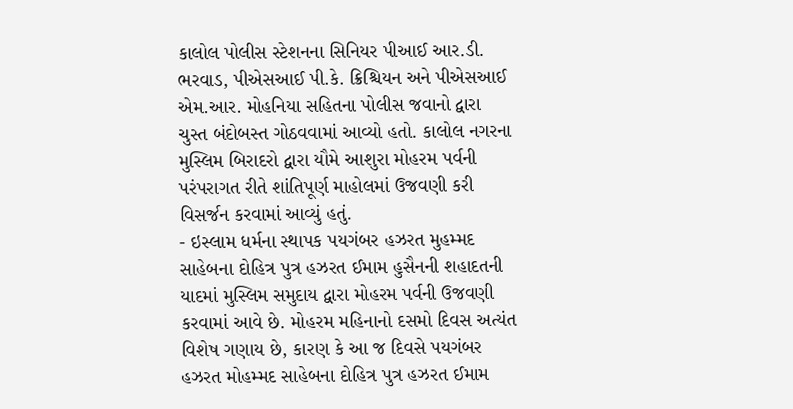કાલોલ પોલીસ સ્ટેશનના સિનિયર પીઆઈ આર.ડી. ભરવાડ, પીએસઆઈ પી.કે. ક્રિશ્ચિયન અને પીએસઆઈ એમ.આર. મોહનિયા સહિતના પોલીસ જવાનો દ્વારા ચુસ્ત બંદોબસ્ત ગોઠવવામાં આવ્યો હતો. કાલોલ નગરના મુસ્લિમ બિરાદરો દ્વારા યૌમે આશુરા મોહરમ પર્વની પરંપરાગત રીતે શાંતિપૂર્ણ માહોલમાં ઉજવણી કરી વિસર્જન કરવામાં આવ્યું હતું.
- ઇસ્લામ ધર્મના સ્થાપક પયગંબર હઝરત મુહમ્મદ સાહેબના દોહિત્ર પુત્ર હઝરત ઈમામ હુસૈનની શહાદતની યાદમાં મુસ્લિમ સમુદાય દ્વારા મોહરમ પર્વની ઉજવણી કરવામાં આવે છે. મોહરમ મહિનાનો દસમો દિવસ અત્યંત વિશેષ ગણાય છે, કારણ કે આ જ દિવસે પયગંબર હઝરત મોહમ્મદ સાહેબના દોહિત્ર પુત્ર હઝરત ઈમામ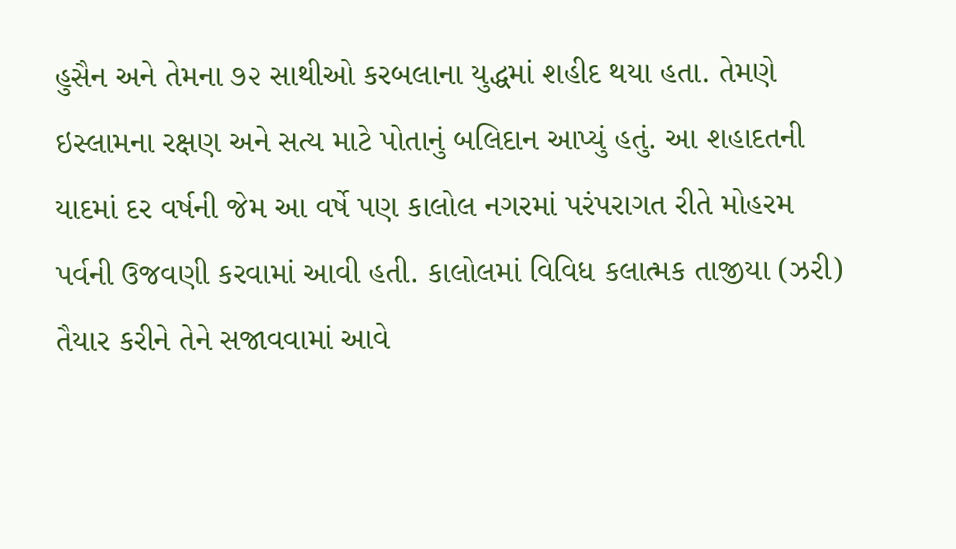હુસૈન અને તેમના ૭૨ સાથીઓ કરબલાના યુદ્ધમાં શહીદ થયા હતા. તેમણે ઇસ્લામના રક્ષણ અને સત્ય માટે પોતાનું બલિદાન આપ્યું હતું. આ શહાદતની યાદમાં દર વર્ષની જેમ આ વર્ષે પણ કાલોલ નગરમાં પરંપરાગત રીતે મોહરમ પર્વની ઉજવણી કરવામાં આવી હતી. કાલોલમાં વિવિધ કલાત્મક તાજીયા (ઝરી) તૈયાર કરીને તેને સજાવવામાં આવે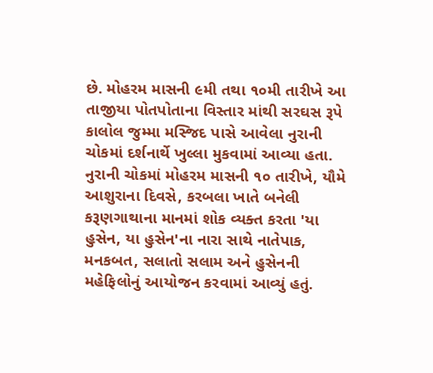છે. મોહરમ માસની ૯મી તથા ૧૦મી તારીખે આ તાજીયા પોતપોતાના વિસ્તાર માંથી સરઘસ રૂપે કાલોલ જુમ્મા મસ્જિદ પાસે આવેલા નુરાની ચોકમાં દર્શનાર્થે ખુલ્લા મુકવામાં આવ્યા હતા. નુરાની ચોકમાં મોહરમ માસની ૧૦ તારીખે, યૌમે આશુરાના દિવસે, કરબલા ખાતે બનેલી કરૂણગાથાના માનમાં શોક વ્યક્ત કરતા 'યા હુસેન, યા હુસેન'ના નારા સાથે નાતેપાક, મનકબત, સલાતો સલામ અને હુસેનની મહેફિલોનું આયોજન કરવામાં આવ્યું હતું.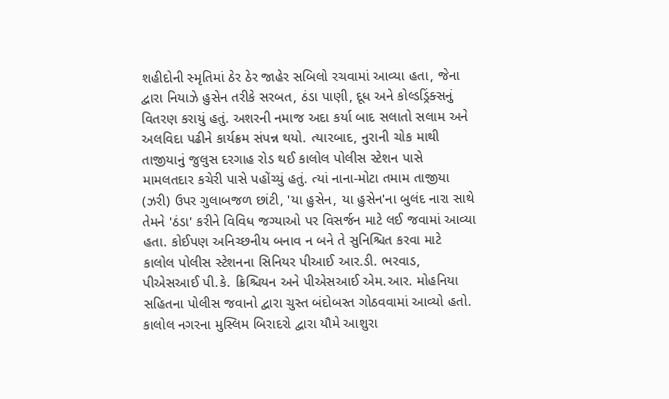શહીદોની સ્મૃતિમાં ઠેર ઠેર જાહેર સબિલો રચવામાં આવ્યા હતા, જેના દ્વારા નિયાઝે હુસેન તરીકે સરબત, ઠંડા પાણી, દૂધ અને કોલ્ડડ્રિંક્સનું વિતરણ કરાયું હતું. અશરની નમાજ અદા કર્યા બાદ સલાતો સલામ અને અલવિદા પઢીને કાર્યક્રમ સંપન્ન થયો. ત્યારબાદ, નુરાની ચોક માથી તાજીયાનું જુલુસ દરગાહ રોડ થઈ કાલોલ પોલીસ સ્ટેશન પાસે મામલતદાર કચેરી પાસે પહોંચ્યું હતું. ત્યાં નાના-મોટા તમામ તાજીયા (ઝરી) ઉપર ગુલાબજળ છાંટી, 'યા હુસેન, યા હુસેન'ના બુલંદ નારા સાથે તેમને 'ઠંડા' કરીને વિવિધ જગ્યાઓ પર વિસર્જન માટે લઈ જવામાં આવ્યા હતા. કોઈપણ અનિચ્છનીય બનાવ ન બને તે સુનિશ્ચિત કરવા માટે કાલોલ પોલીસ સ્ટેશનના સિનિયર પીઆઈ આર.ડી. ભરવાડ, પીએસઆઈ પી.કે. ક્રિશ્ચિયન અને પીએસઆઈ એમ.આર. મોહનિયા સહિતના પોલીસ જવાનો દ્વારા ચુસ્ત બંદોબસ્ત ગોઠવવામાં આવ્યો હતો. કાલોલ નગરના મુસ્લિમ બિરાદરો દ્વારા યૌમે આશુરા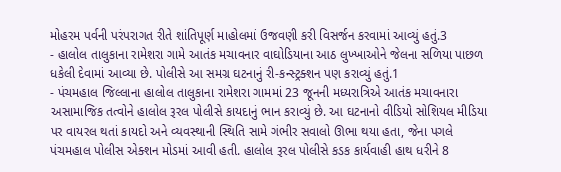મોહરમ પર્વની પરંપરાગત રીતે શાંતિપૂર્ણ માહોલમાં ઉજવણી કરી વિસર્જન કરવામાં આવ્યું હતું.3
- હાલોલ તાલુકાના રામેશરા ગામે આતંક મચાવનાર વાઘોડિયાના આઠ લુખ્ખાઓને જેલના સળિયા પાછળ ધકેલી દેવામાં આવ્યા છે. પોલીસે આ સમગ્ર ઘટનાનું રી-કન્સ્ટ્રક્શન પણ કરાવ્યું હતું.1
- પંચમહાલ જિલ્લાના હાલોલ તાલુકાના રામેશરા ગામમાં 23 જૂનની મધ્યરાત્રિએ આતંક મચાવનારા અસામાજિક તત્વોને હાલોલ રૂરલ પોલીસે કાયદાનું ભાન કરાવ્યું છે. આ ઘટનાનો વીડિયો સોશિયલ મીડિયા પર વાયરલ થતાં કાયદો અને વ્યવસ્થાની સ્થિતિ સામે ગંભીર સવાલો ઊભા થયા હતા, જેના પગલે પંચમહાલ પોલીસ એક્શન મોડમાં આવી હતી. હાલોલ રૂરલ પોલીસે કડક કાર્યવાહી હાથ ધરીને 8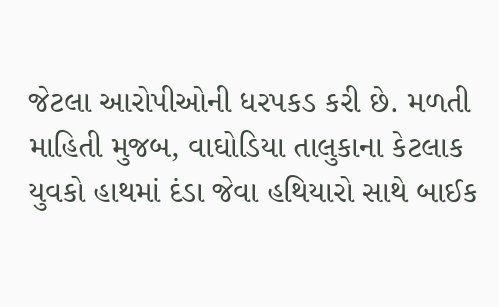જેટલા આરોપીઓની ધરપકડ કરી છે. મળતી માહિતી મુજબ, વાઘોડિયા તાલુકાના કેટલાક યુવકો હાથમાં દંડા જેવા હથિયારો સાથે બાઈક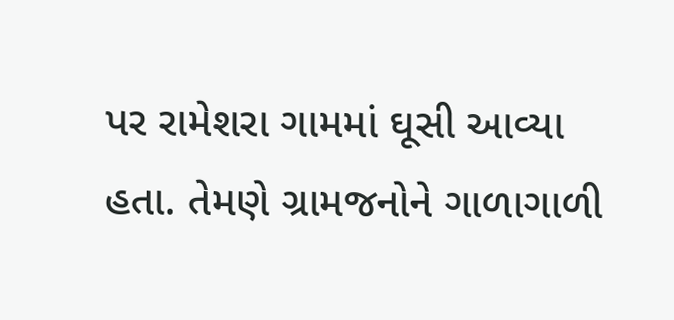પર રામેશરા ગામમાં ઘૂસી આવ્યા હતા. તેમણે ગ્રામજનોને ગાળાગાળી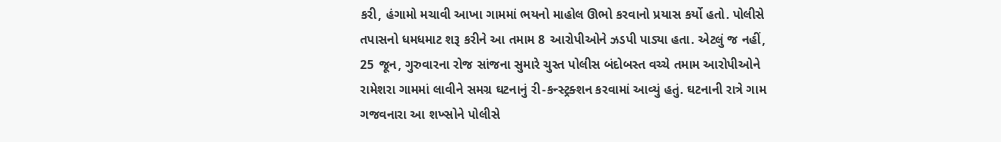કરી, હંગામો મચાવી આખા ગામમાં ભયનો માહોલ ઊભો કરવાનો પ્રયાસ કર્યો હતો. પોલીસે તપાસનો ધમધમાટ શરૂ કરીને આ તમામ 8 આરોપીઓને ઝડપી પાડ્યા હતા. એટલું જ નહીં, 25 જૂન, ગુરુવારના રોજ સાંજના સુમારે ચુસ્ત પોલીસ બંદોબસ્ત વચ્ચે તમામ આરોપીઓને રામેશરા ગામમાં લાવીને સમગ્ર ઘટનાનું રી-કન્સ્ટ્રક્શન કરવામાં આવ્યું હતું. ઘટનાની રાત્રે ગામ ગજવનારા આ શખ્સોને પોલીસે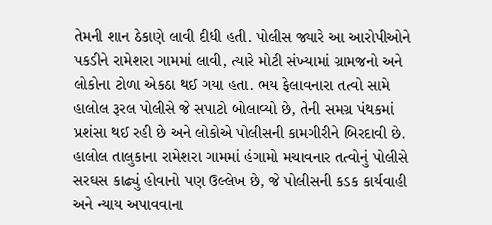તેમની શાન ઠેકાણે લાવી દીધી હતી. પોલીસ જ્યારે આ આરોપીઓને પકડીને રામેશરા ગામમાં લાવી, ત્યારે મોટી સંખ્યામાં ગ્રામજનો અને લોકોના ટોળા એકઠા થઈ ગયા હતા. ભય ફેલાવનારા તત્વો સામે હાલોલ રૂરલ પોલીસે જે સપાટો બોલાવ્યો છે, તેની સમગ્ર પંથકમાં પ્રશંસા થઈ રહી છે અને લોકોએ પોલીસની કામગીરીને બિરદાવી છે. હાલોલ તાલુકાના રામેશરા ગામમાં હંગામો મચાવનાર તત્વોનું પોલીસે સરઘસ કાઢ્યું હોવાનો પણ ઉલ્લેખ છે, જે પોલીસની કડક કાર્યવાહી અને ન્યાય અપાવવાના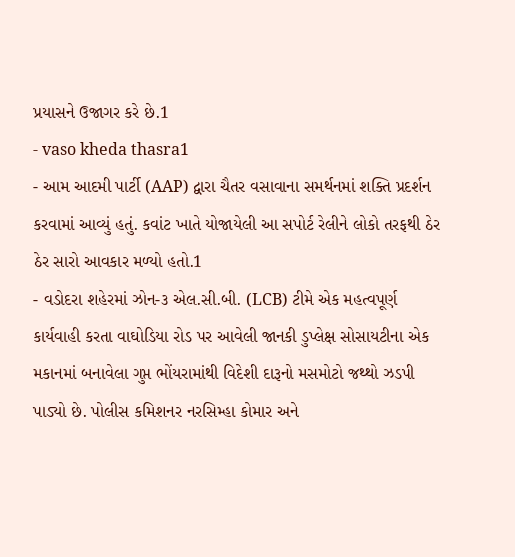પ્રયાસને ઉજાગર કરે છે.1
- vaso kheda thasra1
- આમ આદમી પાર્ટી (AAP) દ્વારા ચૈતર વસાવાના સમર્થનમાં શક્તિ પ્રદર્શન કરવામાં આવ્યું હતું. કવાંટ ખાતે યોજાયેલી આ સપોર્ટ રેલીને લોકો તરફથી ઠેર ઠેર સારો આવકાર મળ્યો હતો.1
- વડોદરા શહેરમાં ઝોન-૩ એલ.સી.બી. (LCB) ટીમે એક મહત્વપૂર્ણ કાર્યવાહી કરતા વાઘોડિયા રોડ પર આવેલી જાનકી ડુપ્લેક્ષ સોસાયટીના એક મકાનમાં બનાવેલા ગુપ્ત ભોંયરામાંથી વિદેશી દારૂનો મસમોટો જથ્થો ઝડપી પાડ્યો છે. પોલીસ કમિશનર નરસિમ્હા કોમાર અને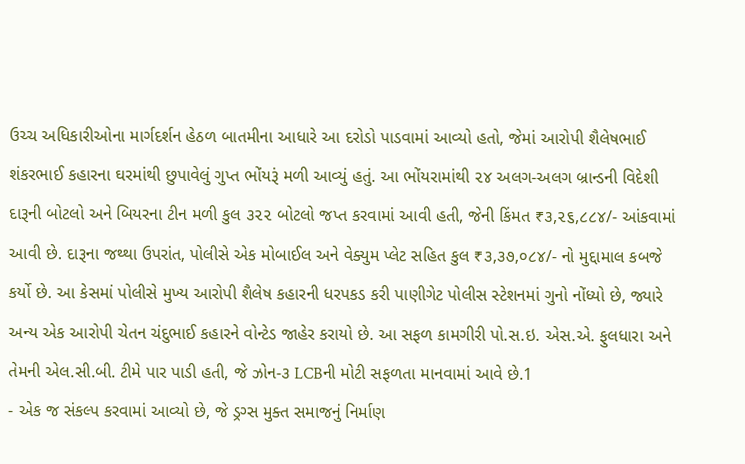ઉચ્ચ અધિકારીઓના માર્ગદર્શન હેઠળ બાતમીના આધારે આ દરોડો પાડવામાં આવ્યો હતો, જેમાં આરોપી શૈલેષભાઈ શંકરભાઈ કહારના ઘરમાંથી છુપાવેલું ગુપ્ત ભોંયરૂં મળી આવ્યું હતું. આ ભોંયરામાંથી ૨૪ અલગ-અલગ બ્રાન્ડની વિદેશી દારૂની બોટલો અને બિયરના ટીન મળી કુલ ૩૨૨ બોટલો જપ્ત કરવામાં આવી હતી, જેની કિંમત ₹૩,૨૬,૮૮૪/- આંકવામાં આવી છે. દારૂના જથ્થા ઉપરાંત, પોલીસે એક મોબાઈલ અને વેક્યુમ પ્લેટ સહિત કુલ ₹૩,૩૭,૦૮૪/- નો મુદ્દામાલ કબજે કર્યો છે. આ કેસમાં પોલીસે મુખ્ય આરોપી શૈલેષ કહારની ધરપકડ કરી પાણીગેટ પોલીસ સ્ટેશનમાં ગુનો નોંધ્યો છે, જ્યારે અન્ય એક આરોપી ચેતન ચંદુભાઈ કહારને વોન્ટેડ જાહેર કરાયો છે. આ સફળ કામગીરી પો.સ.ઇ. એસ.એ. ફુલધારા અને તેમની એલ.સી.બી. ટીમે પાર પાડી હતી, જે ઝોન-૩ LCBની મોટી સફળતા માનવામાં આવે છે.1
- એક જ સંકલ્પ કરવામાં આવ્યો છે, જે ડ્રગ્સ મુક્ત સમાજનું નિર્માણ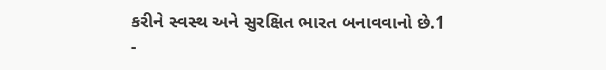કરીને સ્વસ્થ અને સુરક્ષિત ભારત બનાવવાનો છે.1
-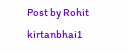Post by Rohit kirtanbhai1